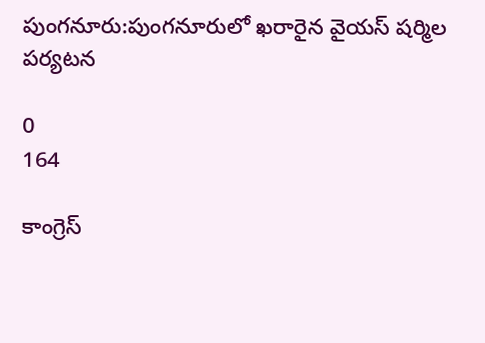పుంగనూరు:పుంగనూరులో ఖరారైన వైయస్ షర్మిల పర్యటన

0
164

కాంగ్రెస్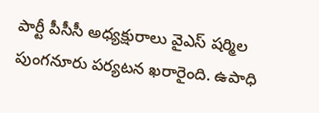పార్టీ పీసీసీ అధ్యక్షురాలు వైఎస్ షర్మిల పుంగనూరు పర్యటన ఖరారైంది. ఉపాధి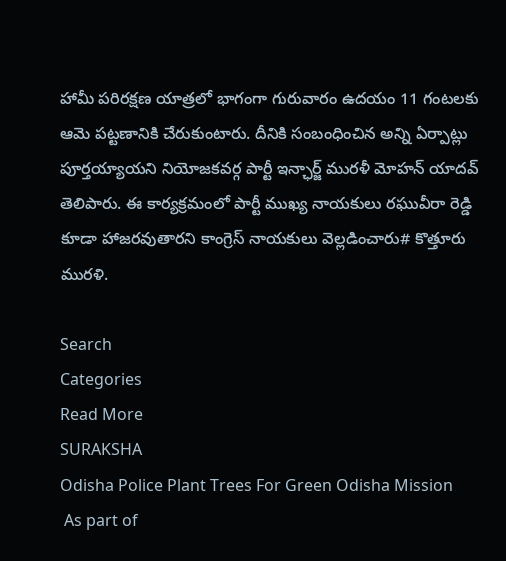హామీ పరిరక్షణ యాత్రలో భాగంగా గురువారం ఉదయం 11 గంటలకు ఆమె పట్టణానికి చేరుకుంటారు. దీనికి సంబంధించిన అన్ని ఏర్పాట్లు పూర్తయ్యాయని నియోజకవర్గ పార్టీ ఇన్ఛార్జ్ మురళీ మోహన్ యాదవ్ తెలిపారు. ఈ కార్యక్రమంలో పార్టీ ముఖ్య నాయకులు రఘువీరా రెడ్డి కూడా హాజరవుతారని కాంగ్రెస్ నాయకులు వెల్లడించారు# కొత్తూరు మురళి.

Search
Categories
Read More
SURAKSHA
Odisha Police Plant Trees For Green Odisha Mission
 As part of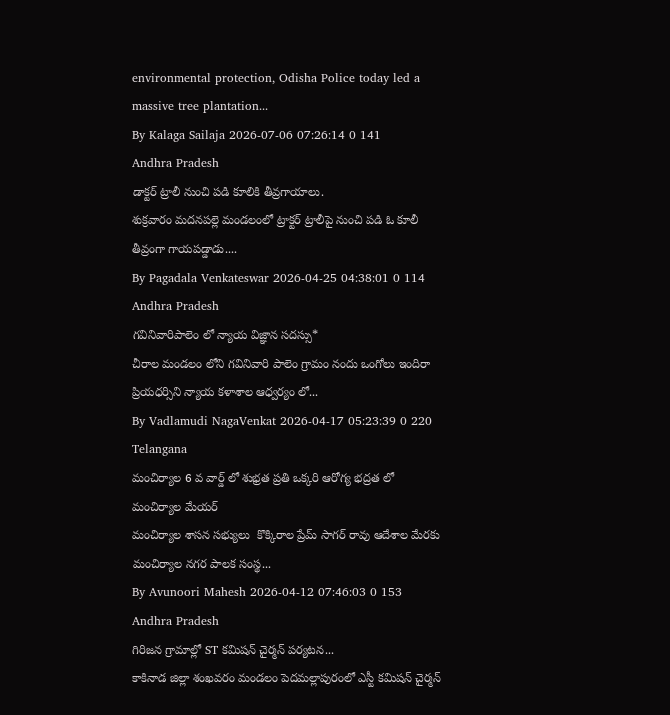environmental protection, Odisha Police today led a massive tree plantation...
By Kalaga Sailaja 2026-07-06 07:26:14 0 141
Andhra Pradesh
డాక్టర్ ట్రాలీ నుంచి పడి కూలికి తీవ్రగాయాలు.
శుక్రవారం మదనపల్లె మండలంలో ట్రాక్టర్ ట్రాలీపై నుంచి పడి ఓ కూలీ తీవ్రంగా గాయపడ్డాడు....
By Pagadala Venkateswar 2026-04-25 04:38:01 0 114
Andhra Pradesh
గవినివారిపాలెం లో న్యాయ విజ్ఞాన సదస్సు*
చీరాల మండలం లోని గవినివారి పాలెం గ్రామం నందు ఒంగోలు ఇందిరా ప్రియధర్సిని న్యాయ కళాశాల ఆధ్వర్యం లో...
By Vadlamudi NagaVenkat 2026-04-17 05:23:39 0 220
Telangana
మంచిర్యాల 6 వ వార్డ్ లో శుభ్రత ప్రతి ఒక్కరి ఆరోగ్య భద్రత లో మంచిర్యాల మేయర్
మంచిర్యాల శాసన సభ్యులు  కొక్కిరాల ప్రేమ్ సాగర్ రావు ఆదేశాల మేరకు మంచిర్యాల నగర పాలక సంస్థ...
By Avunoori Mahesh 2026-04-12 07:46:03 0 153
Andhra Pradesh
గిరిజన గ్రామాల్లో ST కమిషన్ చైర్మన్ పర్యటన...
కాకినాడ జిల్లా శంఖవరం మండలం పెదమల్లాపురంలో ఎస్టీ కమిషన్ చైర్మన్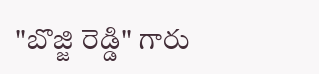"బొజ్జి రెడ్డి" గారు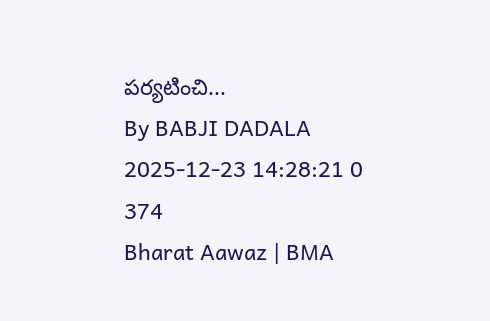పర్యటించి...
By BABJI DADALA 2025-12-23 14:28:21 0 374
Bharat Aawaz | BMA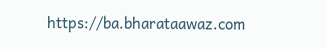https://ba.bharataawaz.com